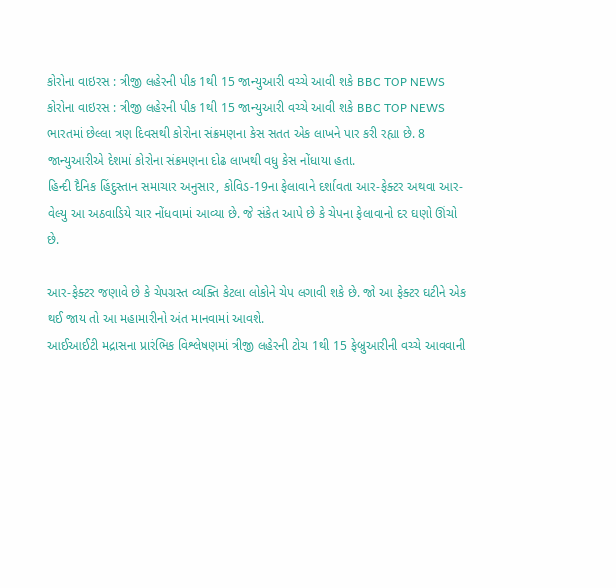કોરોના વાઇરસ : ત્રીજી લહેરની પીક 1થી 15 જાન્યુઆરી વચ્ચે આવી શકે BBC TOP NEWS
કોરોના વાઇરસ : ત્રીજી લહેરની પીક 1થી 15 જાન્યુઆરી વચ્ચે આવી શકે BBC TOP NEWS
ભારતમાં છેલ્લા ત્રણ દિવસથી કોરોના સંક્રમણના કેસ સતત એક લાખને પાર કરી રહ્યા છે. 8 જાન્યુઆરીએ દેશમાં કોરોના સંક્રમણના દોઢ લાખથી વધુ કેસ નોંધાયા હતા.
હિન્દી દૈનિક હિંદુસ્તાન સમાચાર અનુસાર, કોવિડ-19ના ફેલાવાને દર્શાવતા આર-ફેક્ટર અથવા આર-વેલ્યુ આ અઠવાડિયે ચાર નોંધવામાં આવ્યા છે. જે સંકેત આપે છે કે ચેપના ફેલાવાનો દર ઘણો ઊંચો છે.

આર-ફેક્ટર જણાવે છે કે ચેપગ્રસ્ત વ્યક્તિ કેટલા લોકોને ચેપ લગાવી શકે છે. જો આ ફેક્ટર ઘટીને એક થઈ જાય તો આ મહામારીનો અંત માનવામાં આવશે.
આઈઆઈટી મદ્રાસના પ્રારંભિક વિશ્લેષણમાં ત્રીજી લહેરની ટોચ 1થી 15 ફેબ્રુઆરીની વચ્ચે આવવાની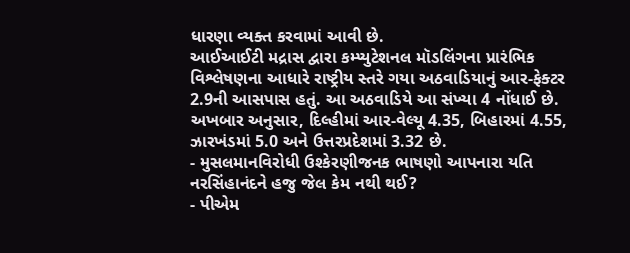ધારણા વ્યક્ત કરવામાં આવી છે.
આઈઆઈટી મદ્રાસ દ્વારા કમ્પ્યુટેશનલ મૉડલિંગના પ્રારંભિક વિશ્લેષણના આધારે રાષ્ટ્રીય સ્તરે ગયા અઠવાડિયાનું આર-ફેક્ટર 2.9ની આસપાસ હતું. આ અઠવાડિયે આ સંખ્યા 4 નોંધાઈ છે.
અખબાર અનુસાર, દિલ્હીમાં આર-વેલ્યૂ 4.35, બિહારમાં 4.55, ઝારખંડમાં 5.0 અને ઉત્તરપ્રદેશમાં 3.32 છે.
- મુસલમાનવિરોધી ઉશ્કેરણીજનક ભાષણો આપનારા યતિ નરસિંહાનંદને હજુ જેલ કેમ નથી થઈ?
- પીએમ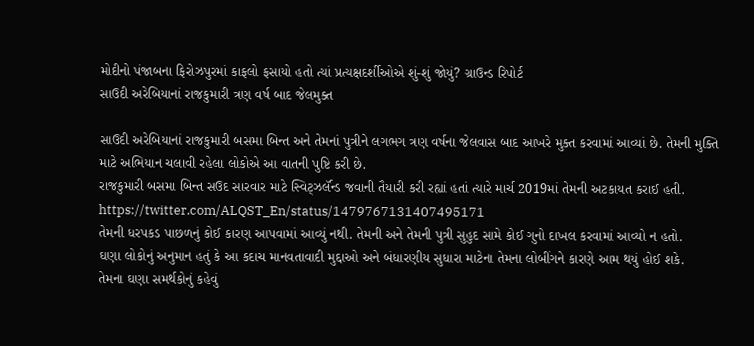મોદીનો પંજાબના ફિરોઝપુરમાં કાફલો ફસાયો હતો ત્યાં પ્રત્યક્ષદર્શીઓએ શું-શું જોયું? ગ્રાઉન્ડ રિપોર્ટ
સાઉદી અરેબિયાનાં રાજકુમારી ત્રણ વર્ષ બાદ જેલમુક્ત

સાઉદી અરેબિયાનાં રાજકુમારી બસમા બિન્ત અને તેમનાં પુત્રીને લગભગ ત્રણ વર્ષના જેલવાસ બાદ આખરે મુક્ત કરવામાં આવ્યાં છે. તેમની મુક્તિ માટે અભિયાન ચલાવી રહેલા લોકોએ આ વાતની પુષ્ટિ કરી છે.
રાજકુમારી બસમા બિન્ત સઉદ સારવાર માટે સ્વિટ્ઝર્લૅન્ડ જવાની તૈયારી કરી રહ્યાં હતાં ત્યારે માર્ચ 2019માં તેમની અટકાયત કરાઈ હતી.
https://twitter.com/ALQST_En/status/1479767131407495171
તેમની ધરપકડ પાછળનું કોઈ કારણ આપવામાં આવ્યું નથી. તેમની અને તેમની પુત્રી સુહુદ સામે કોઈ ગુનો દાખલ કરવામાં આવ્યો ન હતો.
ઘણા લોકોનું અનુમાન હતું કે આ કદાચ માનવતાવાદી મુદ્દાઓ અને બંધારણીય સુધારા માટેના તેમના લોબીંગને કારણે આમ થયું હોઈ શકે.
તેમના ઘણા સમર્થકોનું કહેવું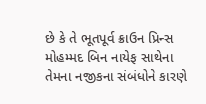છે કે તે ભૂતપૂર્વ ક્રાઉન પ્રિન્સ મોહમ્મદ બિન નાયેફ સાથેના તેમના નજીકના સંબંધોને કારણે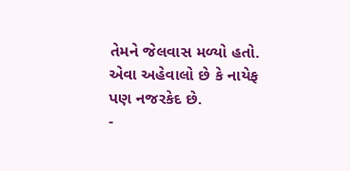તેમને જેલવાસ મળ્યો હતો. એવા અહેવાલો છે કે નાયેફ પણ નજરકેદ છે.
-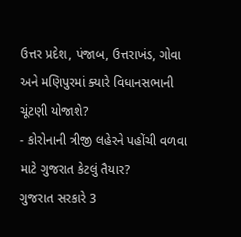ઉત્તર પ્રદેશ, પંજાબ, ઉત્તરાખંડ, ગોવા અને મણિપુરમાં ક્યારે વિધાનસભાની ચૂંટણી યોજાશે?
- કોરોનાની ત્રીજી લહેરને પહોંચી વળવા માટે ગુજરાત કેટલું તૈયાર?
ગુજરાત સરકારે 3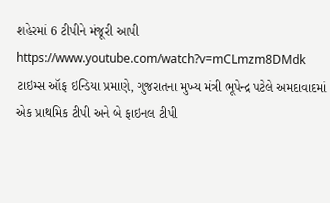શહેરમાં 6 ટીપીને મંજૂરી આપી
https://www.youtube.com/watch?v=mCLmzm8DMdk
ટાઇમ્સ ઑફ ઇન્ડિયા પ્રમાણે, ગુજરાતના મુખ્ય મંત્રી ભૂપેન્દ્ર પટેલે અમદાવાદમાં એક પ્રાથમિક ટીપી અને બે ફાઇનલ ટીપી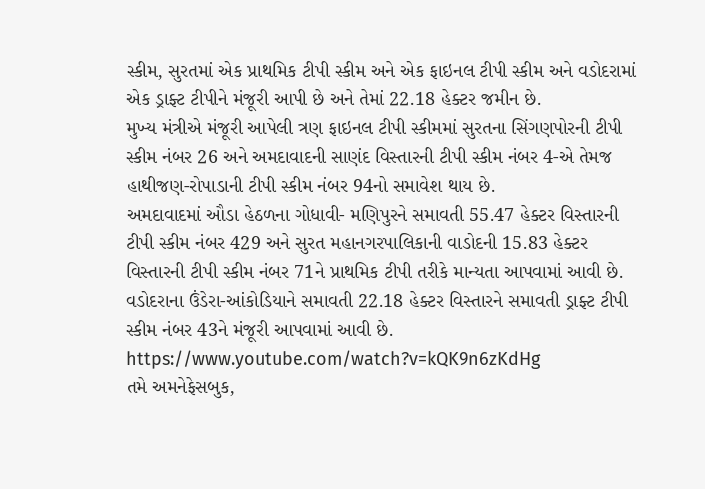સ્કીમ, સુરતમાં એક પ્રાથમિક ટીપી સ્કીમ અને એક ફાઇનલ ટીપી સ્કીમ અને વડોદરામાં એક ડ્રાફ્ટ ટીપીને મંજૂરી આપી છે અને તેમાં 22.18 હેક્ટર જમીન છે.
મુખ્ય મંત્રીએ મંજૂરી આપેલી ત્રણ ફાઇનલ ટીપી સ્કીમમાં સુરતના સિંગણપોરની ટીપી સ્કીમ નંબર 26 અને અમદાવાદની સાણંદ વિસ્તારની ટીપી સ્કીમ નંબર 4-એ તેમજ હાથીજણ-રોપાડાની ટીપી સ્કીમ નંબર 94નો સમાવેશ થાય છે.
અમદાવાદમાં ઔડા હેઠળના ગોધાવી- મણિપુરને સમાવતી 55.47 હેક્ટર વિસ્તારની ટીપી સ્કીમ નંબર 429 અને સુરત મહાનગરપાલિકાની વાડોદની 15.83 હેક્ટર વિસ્તારની ટીપી સ્કીમ નંબર 71ને પ્રાથમિક ટીપી તરીકે માન્યતા આપવામાં આવી છે.
વડોદરાના ઉંડેરા-આંકોડિયાને સમાવતી 22.18 હેક્ટર વિસ્તારને સમાવતી ડ્રાફ્ટ ટીપી સ્કીમ નંબર 43ને મંજૂરી આપવામાં આવી છે.
https://www.youtube.com/watch?v=kQK9n6zKdHg
તમે અમનેફેસબુક,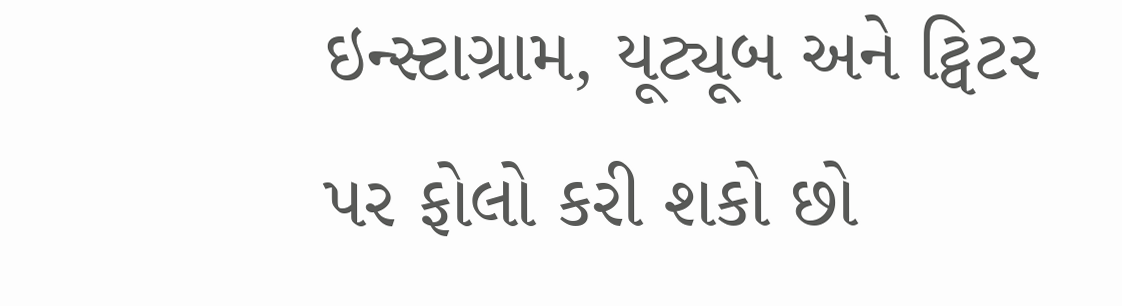ઇન્સ્ટાગ્રામ, યૂટ્યૂબ અને ટ્વિટર પર ફોલો કરી શકો છો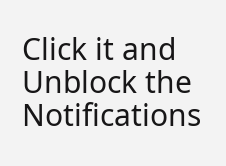Click it and Unblock the Notifications